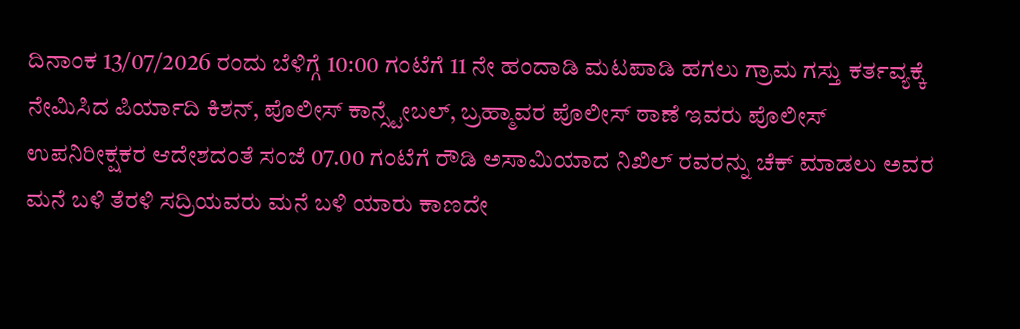ದಿನಾಂಕ 13/07/2026 ರಂದು ಬೆಳಿಗ್ಗೆ 10:00 ಗಂಟೆಗೆ 11 ನೇ ಹಂದಾಡಿ ಮಟಪಾಡಿ ಹಗಲು ಗ್ರಾಮ ಗಸ್ತು ಕರ್ತವ್ಯಕ್ಕೆ ನೇಮಿಸಿದ ಪಿರ್ಯಾದಿ ಕಿಶನ್, ಪೊಲೀಸ್ ಕಾನ್ಸ್ಟೇಬಲ್, ಬ್ರಹ್ಮಾವರ ಪೊಲೀಸ್ ಠಾಣೆ ಇವರು ಪೊಲೀಸ್ ಉಪನಿರೀಕ್ಷಕರ ಆದೇಶದಂತೆ ಸಂಜೆ 07.00 ಗಂಟೆಗೆ ರೌಡಿ ಅಸಾಮಿಯಾದ ನಿಖಿಲ್ ರವರನ್ನು ಚೆಕ್ ಮಾಡಲು ಅವರ ಮನೆ ಬಳಿ ತೆರಳಿ ಸದ್ರಿಯವರು ಮನೆ ಬಳಿ ಯಾರು ಕಾಣದೇ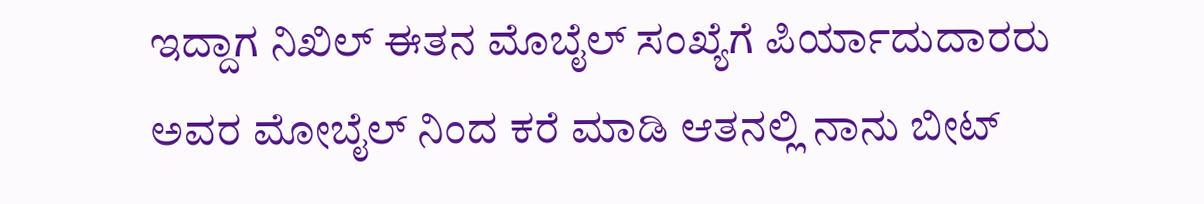ಇದ್ದಾಗ ನಿಖಿಲ್ ಈತನ ಮೊಬೈಲ್ ಸಂಖ್ಯೆಗೆ ಪಿರ್ಯಾದುದಾರರು ಅವರ ಮೋಬೈಲ್ ನಿಂದ ಕರೆ ಮಾಡಿ ಆತನಲ್ಲಿ ನಾನು ಬೀಟ್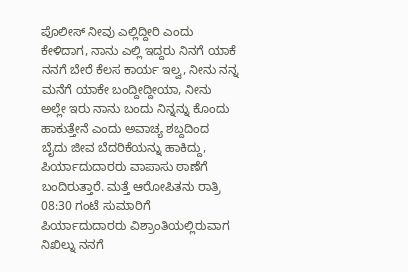ಪೊಲೀಸ್ ನೀವು ಎಲ್ಲಿದ್ದೀರಿ ಎಂದು ಕೇಳಿದಾಗ, ನಾನು ಎಲ್ಲಿ ಇದ್ದರು ನಿನಗೆ ಯಾಕೆ ನನಗೆ ಬೇರೆ ಕೆಲಸ ಕಾರ್ಯ ಇಲ್ವ, ನೀನು ನನ್ನ ಮನೆಗೆ ಯಾಕೇ ಬಂದ್ದೀದ್ದೀಯಾ, ನೀನು ಅಲ್ಲೇ ಇರು ನಾನು ಬಂದು ನಿನ್ನನ್ನು ಕೊಂದು ಹಾಕುತ್ತೇನೆ ಎಂದು ಅವಾಚ್ಯ ಶಬ್ದದಿಂದ ಬೈದು ಜೀವ ಬೆದರಿಕೆಯನ್ನು ಹಾಕಿದ್ದು, ಪಿರ್ಯಾದುದಾರರು ವಾಪಾಸು ಠಾಣೆಗೆ ಬಂದಿರುತ್ತಾರೆ. ಮತ್ತೆ ಆರೋಪಿತನು ರಾತ್ರಿ 08:30 ಗಂಟೆ ಸುಮಾರಿಗೆ ಪಿರ್ಯಾದುದಾರರು ವಿಶ್ರಾಂತಿಯಲ್ಲಿರುವಾಗ ನಿಖಿಲ್ನು ನನಗೆ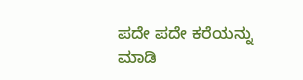ಪದೇ ಪದೇ ಕರೆಯನ್ನು ಮಾಡಿ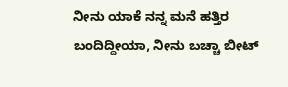ನೀನು ಯಾಕೆ ನನ್ನ ಮನೆ ಹತ್ತಿರ ಬಂದಿದ್ದೀಯಾ, ನೀನು ಬಚ್ಚಾ ಬೀಟ್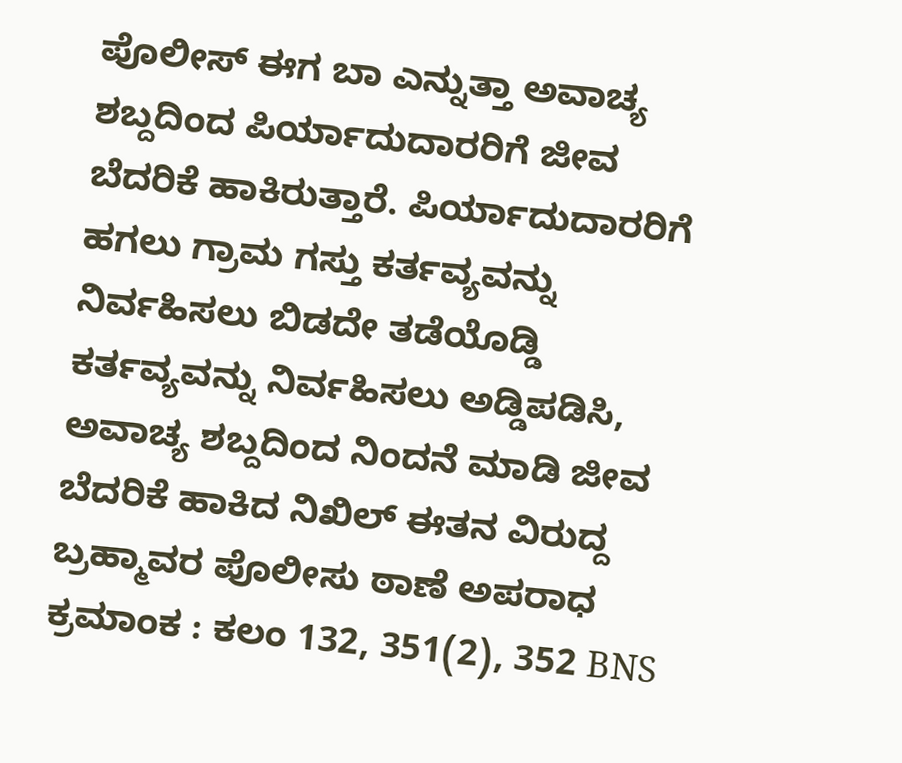ಪೊಲೀಸ್ ಈಗ ಬಾ ಎನ್ನುತ್ತಾ ಅವಾಚ್ಯ ಶಬ್ದದಿಂದ ಪಿರ್ಯಾದುದಾರರಿಗೆ ಜೀವ ಬೆದರಿಕೆ ಹಾಕಿರುತ್ತಾರೆ. ಪಿರ್ಯಾದುದಾರರಿಗೆ ಹಗಲು ಗ್ರಾಮ ಗಸ್ತು ಕರ್ತವ್ಯವನ್ನು ನಿರ್ವಹಿಸಲು ಬಿಡದೇ ತಡೆಯೊಡ್ಡಿ ಕರ್ತವ್ಯವನ್ನು ನಿರ್ವಹಿಸಲು ಅಡ್ಡಿಪಡಿಸಿ, ಅವಾಚ್ಯ ಶಬ್ದದಿಂದ ನಿಂದನೆ ಮಾಡಿ ಜೀವ ಬೆದರಿಕೆ ಹಾಕಿದ ನಿಖಿಲ್ ಈತನ ವಿರುದ್ದ ಬ್ರಹ್ಮಾವರ ಪೊಲೀಸು ಠಾಣೆ ಅಪರಾಧ ಕ್ರಮಾಂಕ : ಕಲಂ 132, 351(2), 352 BNS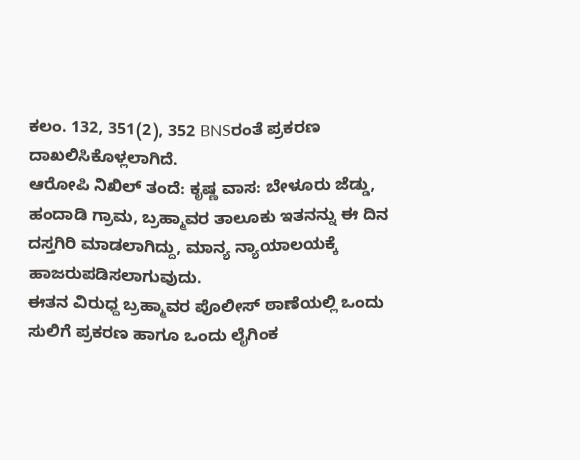ಕಲಂ. 132, 351(2), 352 BNSರಂತೆ ಪ್ರಕರಣ ದಾಖಲಿಸಿಕೊಳ್ಲಲಾಗಿದೆ.
ಆರೋಪಿ ನಿಖಿಲ್ ತಂದೆ: ಕೃಷ್ಣ ವಾಸ: ಬೇಳೂರು ಜೆಡ್ಡು, ಹಂದಾಡಿ ಗ್ರಾಮ, ಬ್ರಹ್ಮಾವರ ತಾಲೂಕು ಇತನನ್ನು ಈ ದಿನ ದಸ್ತಗಿರಿ ಮಾಡಲಾಗಿದ್ದು, ಮಾನ್ಯ ನ್ಯಾಯಾಲಯಕ್ಕೆ ಹಾಜರುಪಡಿಸಲಾಗುವುದು.
ಈತನ ವಿರುಧ್ದ ಬ್ರಹ್ಮಾವರ ಪೊಲೀಸ್ ಠಾಣೆಯಲ್ಲಿ ಒಂದು ಸುಲಿಗೆ ಪ್ರಕರಣ ಹಾಗೂ ಒಂದು ಲೈಗಿಂಕ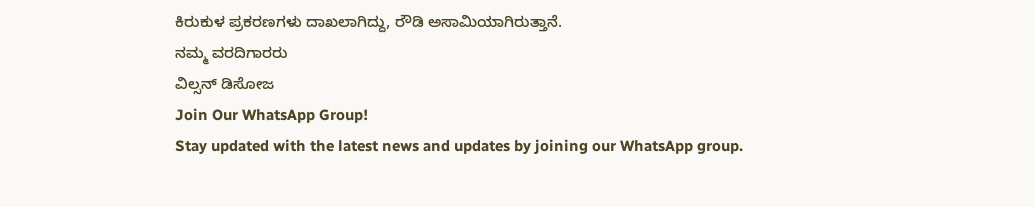ಕಿರುಕುಳ ಪ್ರಕರಣಗಳು ದಾಖಲಾಗಿದ್ದು, ರೌಡಿ ಅಸಾಮಿಯಾಗಿರುತ್ತಾನೆ.
ನಮ್ಮ ವರದಿಗಾರರು
ವಿಲ್ಸನ್ ಡಿಸೋಜ
Join Our WhatsApp Group!
Stay updated with the latest news and updates by joining our WhatsApp group.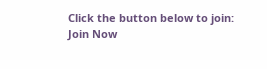Click the button below to join:
Join Now